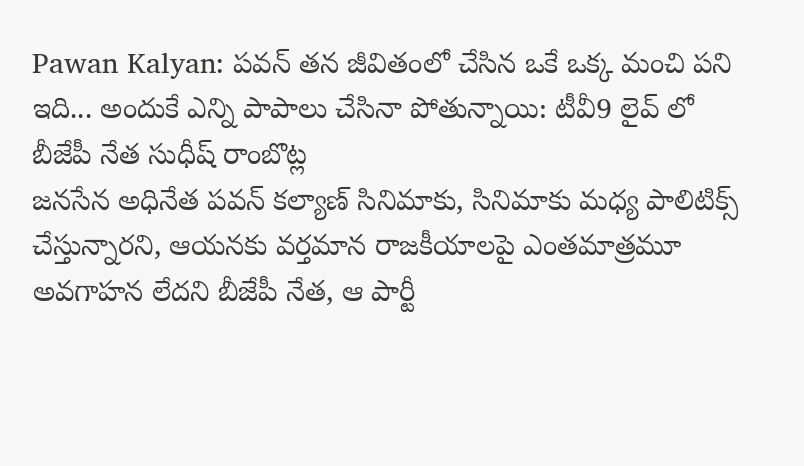Pawan Kalyan: పవన్ తన జీవితంలో చేసిన ఒకే ఒక్క మంచి పని ఇది... అందుకే ఎన్ని పాపాలు చేసినా పోతున్నాయి: టీవీ9 లైవ్ లో బీజేపీ నేత సుధీష్ రాంబొట్ల
జనసేన అధినేత పవన్ కల్యాణ్ సినిమాకు, సినిమాకు మధ్య పాలిటిక్స్ చేస్తున్నారని, ఆయనకు వర్తమాన రాజకీయాలపై ఎంతమాత్రమూ అవగాహన లేదని బీజేపీ నేత, ఆ పార్టీ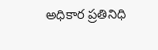అధికార ప్రతినిధి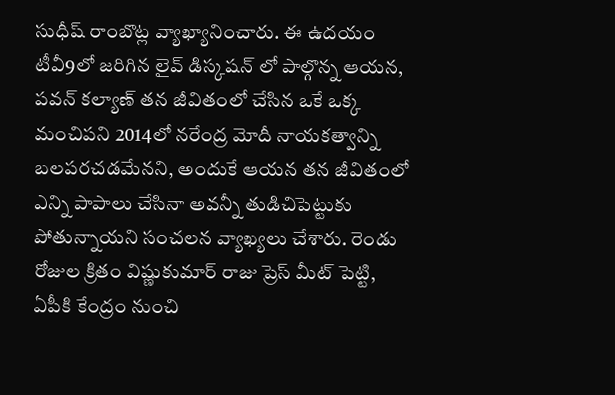సుధీష్ రాంబొట్ల వ్యాఖ్యానించారు. ఈ ఉదయం టీవీ9లో జరిగిన లైవ్ డిస్కషన్ లో పాల్గొన్న ఆయన, పవన్ కల్యాణ్ తన జీవితంలో చేసిన ఒకే ఒక్క మంచిపని 2014లో నరేంద్ర మోదీ నాయకత్వాన్ని బలపరచడమేనని, అందుకే ఆయన తన జీవితంలో ఎన్ని పాపాలు చేసినా అవన్నీ తుడిచిపెట్టుకు పోతున్నాయని సంచలన వ్యాఖ్యలు చేశారు. రెండు రోజుల క్రితం విష్ణుకుమార్ రాజు ప్రెస్ మీట్ పెట్టి, ఏపీకి కేంద్రం నుంచి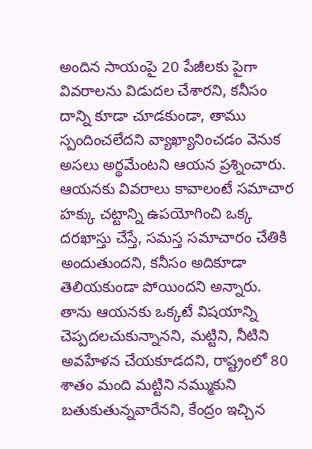అందిన సాయంపై 20 పేజీలకు పైగా వివరాలను విడుదల చేశారని, కనీసం దాన్ని కూడా చూడకుండా, తాము స్పందించలేదని వ్యాఖ్యానించడం వెనుక అసలు అర్థమేంటని ఆయన ప్రశ్నించారు.
ఆయనకు వివరాలు కావాలంటే సమాచార హక్కు చట్టాన్ని ఉపయోగించి ఒక్క దరఖాస్తు చేస్తే, సమస్త సమాచారం చేతికి అందుతుందని, కనీసం అదికూడా తెలియకుండా పోయిందని అన్నారు. తాను ఆయనకు ఒక్కటే విషయాన్ని చెప్పదలచుకున్నానని, మట్టిని, నీటిని అవహేళన చేయకూడదని, రాష్ట్రంలో 80 శాతం మంది మట్టిని నమ్ముకుని బతుకుతున్నవారేనని, కేంద్రం ఇచ్చిన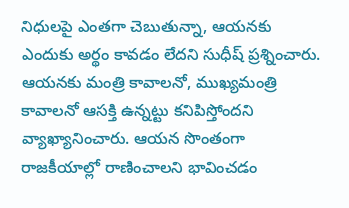నిధులపై ఎంతగా చెబుతున్నా, ఆయనకు ఎందుకు అర్థం కావడం లేదని సుధీష్ ప్రశ్నించారు. ఆయనకు మంత్రి కావాలనో, ముఖ్యమంత్రి కావాలనో ఆసక్తి ఉన్నట్టు కనిపిస్తోందని వ్యాఖ్యానించారు. ఆయన సొంతంగా రాజకీయాల్లో రాణించాలని భావించడం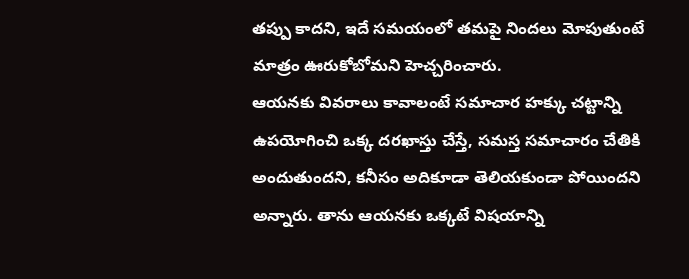తప్పు కాదని, ఇదే సమయంలో తమపై నిందలు మోపుతుంటే మాత్రం ఊరుకోబోమని హెచ్చరించారు.
ఆయనకు వివరాలు కావాలంటే సమాచార హక్కు చట్టాన్ని ఉపయోగించి ఒక్క దరఖాస్తు చేస్తే, సమస్త సమాచారం చేతికి అందుతుందని, కనీసం అదికూడా తెలియకుండా పోయిందని అన్నారు. తాను ఆయనకు ఒక్కటే విషయాన్ని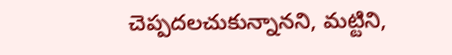చెప్పదలచుకున్నానని, మట్టిని,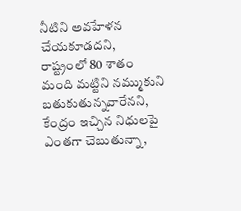నీటిని అవహేళన చేయకూడదని, రాష్ట్రంలో 80 శాతం మంది మట్టిని నమ్ముకుని బతుకుతున్నవారేనని, కేంద్రం ఇచ్చిన నిధులపై ఎంతగా చెబుతున్నా,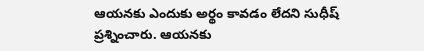ఆయనకు ఎందుకు అర్థం కావడం లేదని సుధీష్ ప్రశ్నించారు. ఆయనకు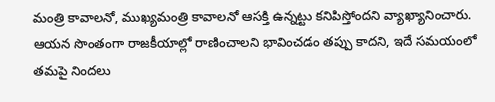మంత్రి కావాలనో, ముఖ్యమంత్రి కావాలనో ఆసక్తి ఉన్నట్టు కనిపిస్తోందని వ్యాఖ్యానించారు. ఆయన సొంతంగా రాజకీయాల్లో రాణించాలని భావించడం తప్పు కాదని, ఇదే సమయంలో తమపై నిందలు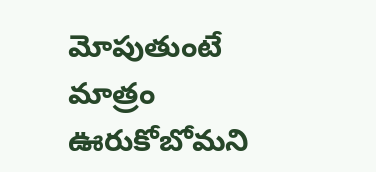మోపుతుంటే మాత్రం ఊరుకోబోమని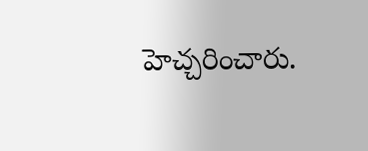హెచ్చరించారు.